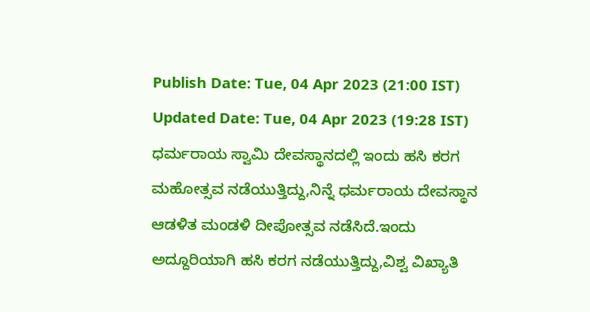Publish Date: Tue, 04 Apr 2023 (21:00 IST)
Updated Date: Tue, 04 Apr 2023 (19:28 IST)
ಧರ್ಮರಾಯ ಸ್ವಾಮಿ ದೇವಸ್ಥಾನದಲ್ಲಿ ಇಂದು ಹಸಿ ಕರಗ ಮಹೋತ್ಸವ ನಡೆಯುತ್ತಿದ್ದು,ನಿನ್ನೆ ಧರ್ಮರಾಯ ದೇವಸ್ಥಾನ ಆಡಳಿತ ಮಂಡಳಿ ದೀಪೋತ್ಸವ ನಡೆಸಿದೆ.ಇಂದು ಅದ್ದೂರಿಯಾಗಿ ಹಸಿ ಕರಗ ನಡೆಯುತ್ತಿದ್ದು,ವಿಶ್ವ ವಿಖ್ಯಾತಿ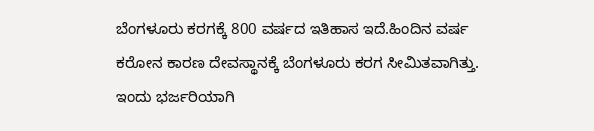ಬೆಂಗಳೂರು ಕರಗಕ್ಕೆ 800 ವರ್ಷದ ಇತಿಹಾಸ ಇದೆ.ಹಿಂದಿನ ವರ್ಷ ಕರೋನ ಕಾರಣ ದೇವಸ್ಥಾನಕ್ಕೆ ಬೆಂಗಳೂರು ಕರಗ ಸೀಮಿತವಾಗಿತ್ತು.
ಇಂದು ಭರ್ಜರಿಯಾಗಿ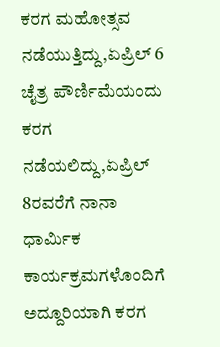ಕರಗ ಮಹೋತ್ಸವ ನಡೆಯುತ್ತಿದ್ದು,ಏಪ್ರಿಲ್ 6 ಚೈತ್ರ ಪೌರ್ಣಿಮೆಯಂದು ಕರಗ ನಡೆಯಲಿದ್ದು,ಏಪ್ರಿಲ್ 8ರವರೆಗೆ ನಾನಾ ಧಾರ್ಮಿಕ ಕಾರ್ಯಕ್ರಮಗಳೊಂದಿಗೆ ಅದ್ದೂರಿಯಾಗಿ ಕರಗ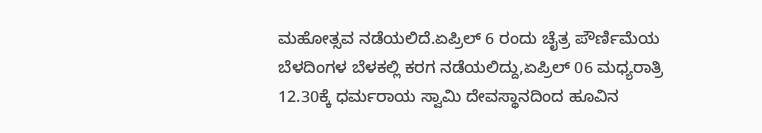ಮಹೋತ್ಸವ ನಡೆಯಲಿದೆ.ಏಪ್ರಿಲ್ 6 ರಂದು ಚೈತ್ರ ಪೌರ್ಣಿಮೆಯ ಬೆಳದಿಂಗಳ ಬೆಳಕಲ್ಲಿ ಕರಗ ನಡೆಯಲಿದ್ದು,ಏಪ್ರಿಲ್ 06 ಮಧ್ಯರಾತ್ರಿ 12.30ಕ್ಕೆ ಧರ್ಮರಾಯ ಸ್ವಾಮಿ ದೇವಸ್ಥಾನದಿಂದ ಹೂವಿನ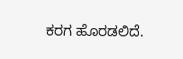ಕರಗ ಹೊರಡಲಿದೆ.